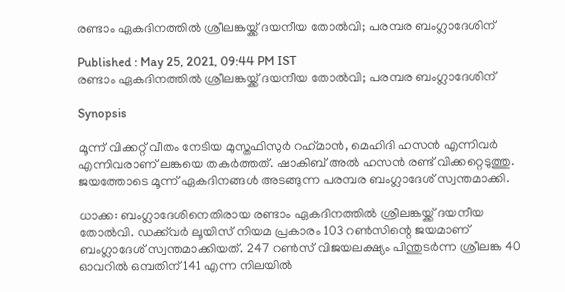രണ്ടാം ഏകദിനത്തില്‍ ശ്രീലങ്കയ്ക്ക് ദയനീയ തോല്‍വി; പരമ്പര ബംഗ്ലാദേശിന്

Published : May 25, 2021, 09:44 PM IST
രണ്ടാം ഏകദിനത്തില്‍ ശ്രീലങ്കയ്ക്ക് ദയനീയ തോല്‍വി; പരമ്പര ബംഗ്ലാദേശിന്

Synopsis

മൂന്ന് വിക്കറ്റ് വീതം നേടിയ മുസ്തഫിസുര്‍ റഹ്‌മാന്‍, മെഹിദി ഹസന്‍ എന്നിവര്‍ എന്നിവരാണ് ലങ്കയെ തകര്‍ത്തത്. ഷാകിബ് അല്‍ ഹസന്‍ രണ്ട് വിക്കറ്റെടുത്തു. ജയത്തോടെ മൂന്ന് ഏകദിനങ്ങള്‍ അടങ്ങുന്ന പരമ്പര ബംഗ്ലാദേശ് സ്വന്തമാക്കി.

ധാക്ക: ബംഗ്ലാദേശിനെതിരായ രണ്ടാം ഏകദിനത്തില്‍ ശ്രീലങ്കയ്ക്ക് ദയനീയ തോല്‍വി. ഡക്ക്‌വര്‍ ലൂയിസ് നിയമ പ്രകാരം 103 റണ്‍സിന്റെ ജയമാണ് ബംഗ്ലാദേശ് സ്വന്തമാക്കിയത്. 247 റണ്‍സ് വിജയലക്ഷ്യം പിന്തുടര്‍ന്ന ശ്രീലങ്ക 40 ഓവറില്‍ ഒമ്പതിന് 141 എന്ന നിലയില്‍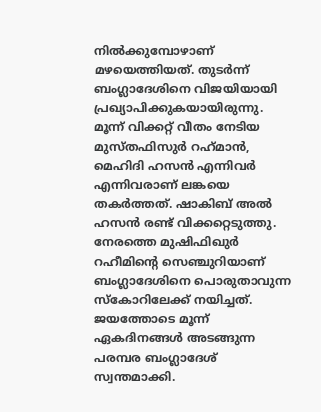നില്‍ക്കുമ്പോഴാണ് മഴയെത്തിയത്. തുടര്‍ന്ന് ബംഗ്ലാദേശിനെ വിജയിയായി പ്രഖ്യാപിക്കുകയായിരുന്നു. മൂന്ന് വിക്കറ്റ് വീതം നേടിയ മുസ്തഫിസുര്‍ റഹ്‌മാന്‍, മെഹിദി ഹസന്‍ എന്നിവര്‍ എന്നിവരാണ് ലങ്കയെ തകര്‍ത്തത്. ഷാകിബ് അല്‍ ഹസന്‍ രണ്ട് വിക്കറ്റെടുത്തു. നേരത്തെ മുഷിഫിഖുര്‍ റഹീമിന്‍റെ സെഞ്ചുറിയാണ് ബംഗ്ലാദേശിനെ പൊരുതാവുന്ന സ്കോറിലേക്ക് നയിച്ചത്.  ജയത്തോടെ മൂന്ന് ഏകദിനങ്ങള്‍ അടങ്ങുന്ന പരമ്പര ബംഗ്ലാദേശ് സ്വന്തമാക്കി.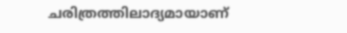ചരിത്രത്തിലാദ്യമായാണ്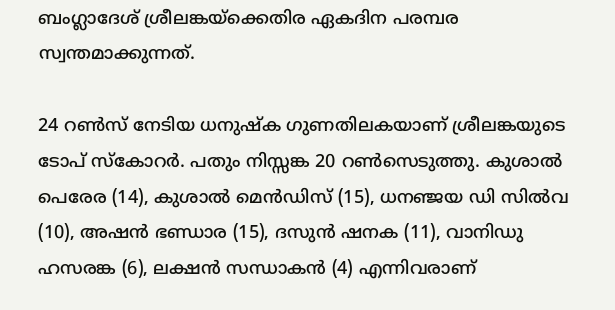ബംഗ്ലാദേശ് ശ്രീലങ്കയ്‌ക്കെതിര ഏകദിന പരമ്പര സ്വന്തമാക്കുന്നത്.

24 റണ്‍സ് നേടിയ ധനുഷ്‌ക ഗുണതിലകയാണ് ശ്രീലങ്കയുടെ ടോപ് സ്‌കോറര്‍. പതും നിസ്സങ്ക 20 റണ്‍സെടുത്തു. കുശാല്‍ പെരേര (14), കുശാല്‍ മെന്‍ഡിസ് (15), ധനഞ്ജയ ഡി സില്‍വ (10), അഷന്‍ ഭണ്ഡാര (15), ദസുന്‍ ഷനക (11), വാനിഡു ഹസരങ്ക (6), ലക്ഷന്‍ സന്ധാകന്‍ (4) എന്നിവരാണ്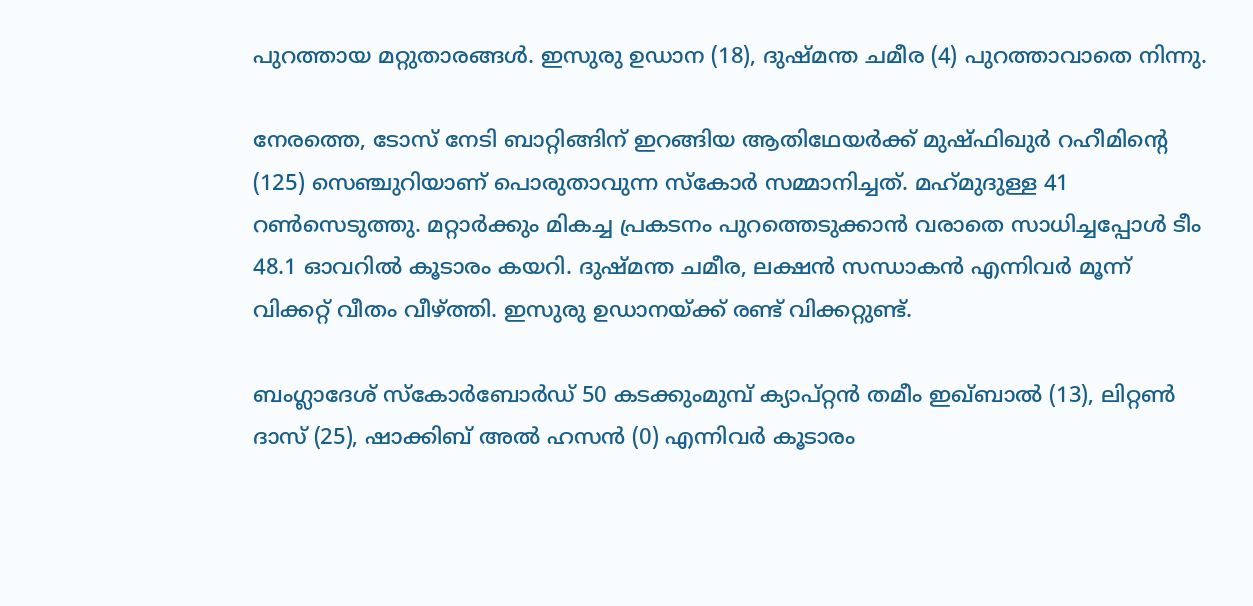പുറത്തായ മറ്റുതാരങ്ങള്‍. ഇസുരു ഉഡാന (18), ദുഷ്മന്ത ചമീര (4) പുറത്താവാതെ നിന്നു.

നേരത്തെ, ടോസ് നേടി ബാറ്റിങ്ങിന് ഇറങ്ങിയ ആതിഥേയര്‍ക്ക് മുഷ്ഫിഖുര്‍ റഹീമിന്റെ (125) സെഞ്ചുറിയാണ് പൊരുതാവുന്ന സ്‌കോര്‍ സമ്മാനിച്ചത്. മഹ്‌മുദുള്ള 41 റണ്‍സെടുത്തു. മറ്റാര്‍ക്കും മികച്ച പ്രകടനം പുറത്തെടുക്കാന്‍ വരാതെ സാധിച്ചപ്പോള്‍ ടീം 48.1 ഓവറില്‍ കൂടാരം കയറി. ദുഷ്മന്ത ചമീര, ലക്ഷന്‍ സന്ധാകന്‍ എന്നിവര്‍ മൂന്ന് വിക്കറ്റ് വീതം വീഴ്ത്തി. ഇസുരു ഉഡാനയ്ക്ക് രണ്ട് വിക്കറ്റുണ്ട്.

ബംഗ്ലാദേശ് സ്‌കോര്‍ബോര്‍ഡ് 50 കടക്കുംമുമ്പ് ക്യാപ്റ്റന്‍ തമീം ഇഖ്ബാല്‍ (13), ലിറ്റണ്‍ ദാസ് (25), ഷാക്കിബ് അല്‍ ഹസന്‍ (0) എന്നിവര്‍ കൂടാരം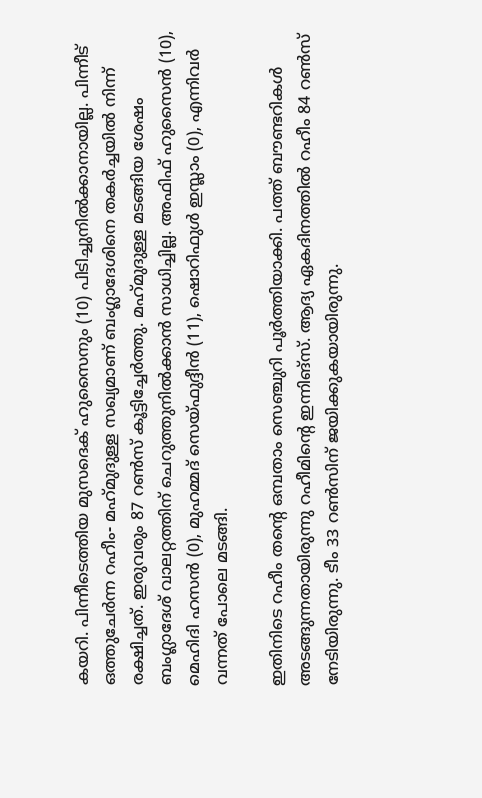കയറി. പിന്നീടെത്തിയ മുസദെക് ഹുസൈനും (10) പിടിച്ചുനില്‍ക്കാനായില്ല. പിന്നീട് ഒത്തുചേര്‍ന്ന റഹീം- മഹ്‌മുദുള്ള സഖ്യമാണ് ബംഗ്ലാദേശിനെ തകര്‍ച്ചയില്‍ നിന്ന് രക്ഷിച്ചത്. ഇരുവരും 87 റണ്‍സ് കൂട്ടിച്ചേര്‍ത്തു. മഹ്‌മുദുള്ള മടങ്ങിയ ശേഷം ബംഗ്ലാദേശ് വാലറ്റത്തിന് ചെറുത്തുനില്‍ക്കാന്‍ സാധിച്ചില്ല. അഫിഫ് ഹുസൈന്‍ (10), മെഹിദി ഹസന്‍ (0), മുഹമ്മദ് സെയ്ഫുദ്ദീന്‍ (11), ഷൊറിഫുള്‍ ഇസ്ലാം (0), എന്നിവര്‍ വന്നത് പോലെ മടങ്ങി.

ഇതിനിടെ റഹീം തന്റെ ഒമ്പതാം സെഞ്ചുറി പൂര്‍ത്തിയാക്കി. പത്ത് ബൗണ്ടറികള്‍ അടങ്ങുന്നതായിരുന്നു റഹീമിന്റെ ഇന്നിങ്‌സ്. ആദ്യ ഏകദിനത്തില്‍ റഹീം 84 റണ്‍സ് നേടിയിരുന്നു. ടീം 33 റണ്‍സിന് ജയിക്കുകയായിരുന്നു.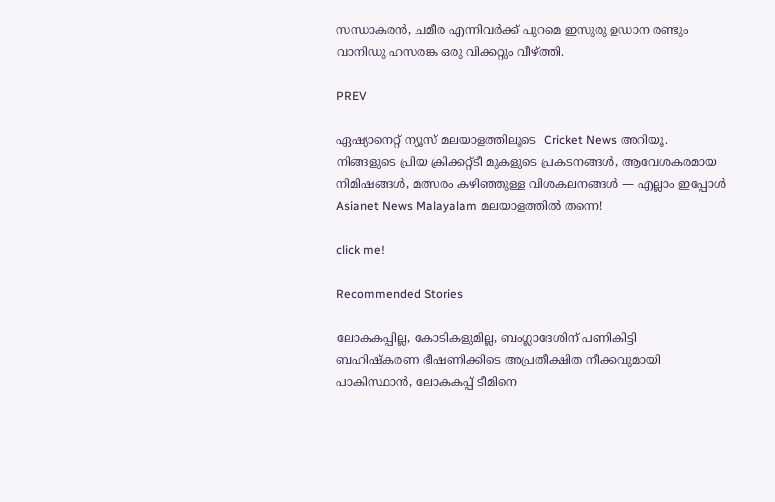സന്ധാകരന്‍, ചമീര എന്നിവര്‍ക്ക് പുറമെ ഇസുരു ഉഡാന രണ്ടും വാനിഡു ഹസരങ്ക ഒരു വിക്കറ്റും വീഴ്ത്തി.

PREV

ഏഷ്യാനെറ്റ് ന്യൂസ് മലയാളത്തിലൂടെ  Cricket News അറിയൂ.  നിങ്ങളുടെ പ്രിയ ക്രിക്കറ്റ്ടീ മുകളുടെ പ്രകടനങ്ങൾ, ആവേശകരമായ നിമിഷങ്ങൾ, മത്സരം കഴിഞ്ഞുള്ള വിശകലനങ്ങൾ — എല്ലാം ഇപ്പോൾ Asianet News Malayalam മലയാളത്തിൽ തന്നെ!

click me!

Recommended Stories

ലോകകപ്പില്ല, കോടികളുമില്ല, ബംഗ്ലാദേശിന് പണികിട്ടി
ബഹിഷ്കരണ ഭീഷണിക്കിടെ അപ്രതീക്ഷിത നീക്കവുമായി പാകിസ്ഥാൻ, ലോകകപ്പ് ടീമിനെ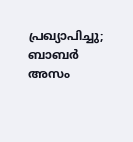പ്രഖ്യാപിച്ചു; ബാബർ അസം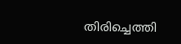തിരിച്ചെത്തി